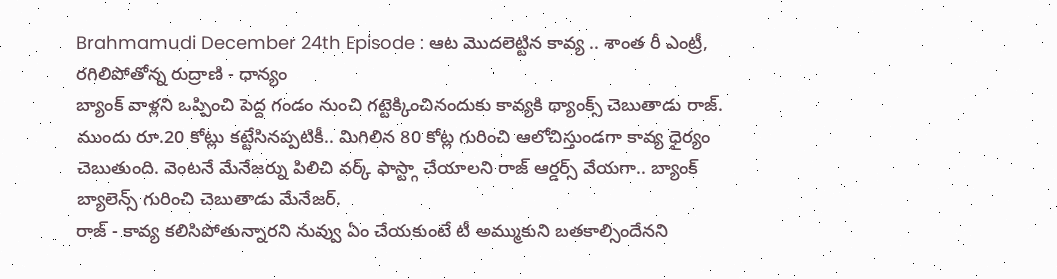Brahmamudi December 24th Episode : ఆట మొదలెట్టిన కావ్య .. శాంత రీ ఎంట్రీ, రగిలిపోతోన్న రుద్రాణి - ధాన్యం
బ్యాంక్ వాళ్లని ఒప్పించి పెద్ద గండం నుంచి గట్టెక్కించినందుకు కావ్యకి థ్యాంక్స్ చెబుతాడు రాజ్. ముందు రూ.20 కోట్లు కట్టేసినప్పటికీ.. మిగిలిన 80 కోట్ల గురించి ఆలోచిస్తుండగా కావ్య ధైర్యం చెబుతుంది. వెంటనే మేనేజర్ను పిలిచి వర్క్ ఫాస్ట్గా చేయాలని రాజ్ ఆర్డర్స్ వేయగా.. బ్యాంక్ బ్యాలెన్స్ గురించి చెబుతాడు మేనేజర్.
రాజ్ - కావ్య కలిసిపోతున్నారని నువ్వు ఏం చేయకుంటే టీ అమ్ముకుని బతకాల్సిందేనని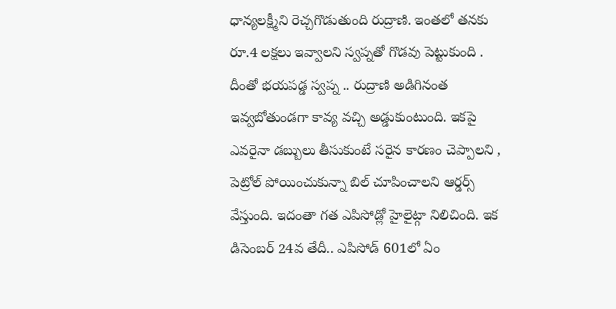ధాన్యలక్ష్మీని రెచ్చగొడుతుంది రుద్రాణి. ఇంతలో తనకు రూ.4 లక్షలు ఇవ్వాలని స్వప్నతో గొడవు పెట్టుకుంది . దీంతో భయపడ్డ స్వప్న .. రుద్రాణి అడిగినంత ఇవ్వబోతుండగా కావ్య వచ్చి అడ్డుకుంటుంది. ఇకపై ఎవరైనా డబ్బులు తీసుకుంటే సరైన కారణం చెప్పాలని , పెట్రోల్ పోయించుకున్నా బిల్ చూపించాలని ఆర్డర్స్ వేస్తుంది. ఇదంతా గత ఎపిసోడ్లో హైలైట్గా నిలిచింది. ఇక డిసెంబర్ 24వ తేదీ.. ఎపిసోడ్ 601లో ఏం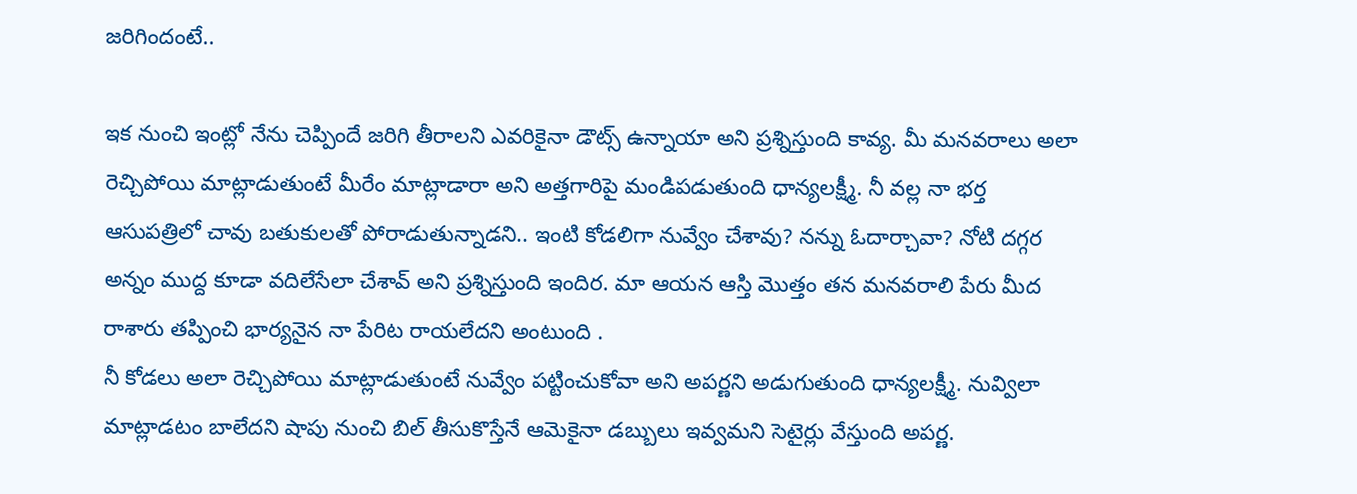జరిగిందంటే..

ఇక నుంచి ఇంట్లో నేను చెప్పిందే జరిగి తీరాలని ఎవరికైనా డౌట్స్ ఉన్నాయా అని ప్రశ్నిస్తుంది కావ్య. మీ మనవరాలు అలా రెచ్చిపోయి మాట్లాడుతుంటే మీరేం మాట్లాడారా అని అత్తగారిపై మండిపడుతుంది ధాన్యలక్ష్మీ. నీ వల్ల నా భర్త ఆసుపత్రిలో చావు బతుకులతో పోరాడుతున్నాడని.. ఇంటి కోడలిగా నువ్వేం చేశావు? నన్ను ఓదార్చావా? నోటి దగ్గర అన్నం ముద్ద కూడా వదిలేసేలా చేశావ్ అని ప్రశ్నిస్తుంది ఇందిర. మా ఆయన ఆస్తి మొత్తం తన మనవరాలి పేరు మీద రాశారు తప్పించి భార్యనైన నా పేరిట రాయలేదని అంటుంది .
నీ కోడలు అలా రెచ్చిపోయి మాట్లాడుతుంటే నువ్వేం పట్టించుకోవా అని అపర్ణని అడుగుతుంది ధాన్యలక్ష్మీ. నువ్విలా మాట్లాడటం బాలేదని షాపు నుంచి బిల్ తీసుకొస్తేనే ఆమెకైనా డబ్బులు ఇవ్వమని సెటైర్లు వేస్తుంది అపర్ణ.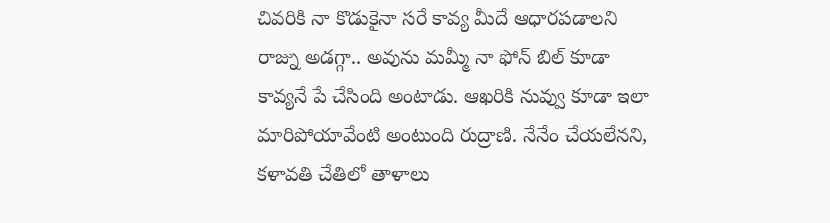చివరికి నా కొడుకైనా సరే కావ్య మీదే ఆధారపడాలని రాజ్ను అడగ్గా.. అవును మమ్మీ నా ఫోన్ బిల్ కూడా కావ్యనే పే చేసింది అంటాడు. ఆఖరికి నువ్వు కూడా ఇలా మారిపోయావేంటి అంటుంది రుద్రాణి. నేనేం చేయలేనని, కళావతి చేతిలో తాళాలు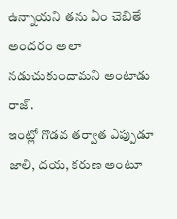ఉన్నాయని తను ఏం చెబితే అందరం అలా నడుచుకుందామని అంటాడు రాజ్.
ఇంట్లో గొడవ తర్వాత ఎప్పుడూ జాలి, దయ, కరుణ అంటూ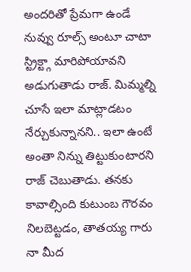అందరితో ప్రేమగా ఉండే నువ్వు రూల్స్ అంటూ చాటా స్ట్రిక్ట్గా మారిపోయావని అడుగుతాడు రాజ్. మిమ్మల్ని చూసే ఇలా మాట్లాడటం నేర్చుకున్నానని.. ఇలా ఉంటే అంతా నిన్ను తిట్టుకుంటారని రాజ్ చెబుతాడు. తనకు కావాల్సింది కుటుంబ గౌరవం నిలబెట్టడం, తాతయ్య గారు నా మీద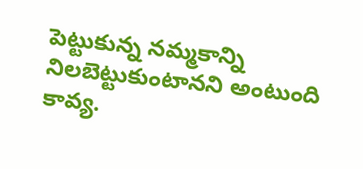పెట్టుకున్న నమ్మకాన్ని నిలబెట్టుకుంటానని అంటుంది కావ్య.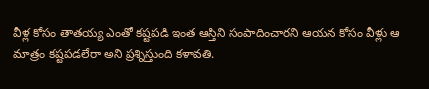వీళ్ల కోసం తాతయ్య ఎంతో కష్టపడి ఇంత ఆస్తిని సంపాదించారని ఆయన కోసం వీళ్లు ఆ మాత్రం కష్టపడలేరా అని ప్రశ్నిస్తుంది కళావతి.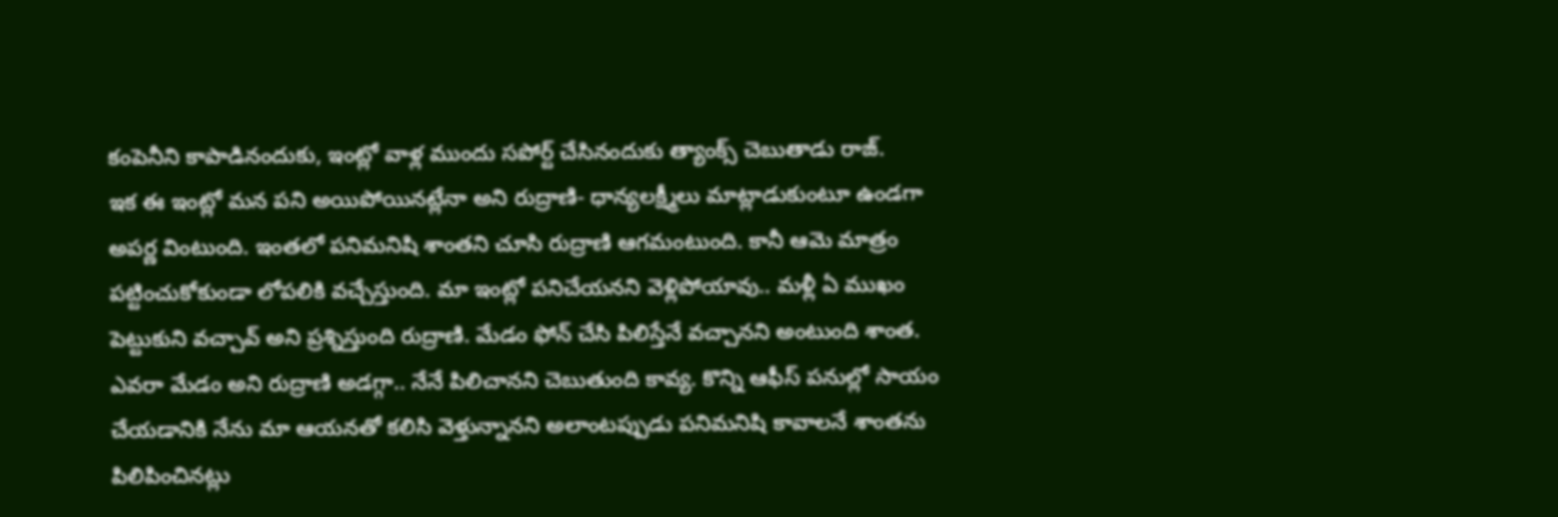కంపెనీని కాపాడినందుకు, ఇంట్లో వాళ్ల ముందు సపోర్ట్ చేసినందుకు త్యాంక్స్ చెబుతాడు రాజ్.
ఇక ఈ ఇంట్లో మన పని అయిపోయినట్లేనా అని రుద్రాణి- ధాన్యలక్ష్మీలు మాట్లాడుకుంటూ ఉండగా అపర్ణ వింటుంది. ఇంతలో పనిమనిషి శాంతని చూసి రుద్రాణి ఆగమంటుంది. కానీ ఆమె మాత్రం పట్టించుకోకుండా లోపలికి వచ్చేస్తుంది. మా ఇంట్లో పనిచేయనని వెళ్లిపోయావు.. మళ్లీ ఏ ముఖం పెట్టుకుని వచ్చావ్ అని ప్రశ్నిస్తుంది రుద్రాణి. మేడం ఫోన్ చేసి పిలిస్తేనే వచ్చానని అంటుంది శాంత. ఎవరా మేడం అని రుద్రాణి అడగ్గా.. నేనే పిలిచానని చెబుతుంది కావ్య. కొన్ని ఆఫీస్ పనుల్లో సాయం చేయడానికి నేను మా ఆయనతో కలిసి వెళ్తున్నానని అలాంటప్పుడు పనిమనిషి కావాలనే శాంతను పిలిపించినట్లు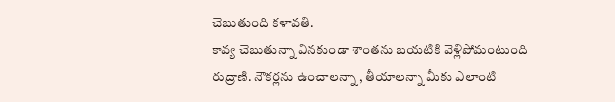చెబుతుంది కళావతి.
కావ్య చెబుతున్నా వినకుండా శాంతను బయటికి వెళ్లిపోమంటుంది రుద్రాణి. నౌకర్లను ఉంచాలన్నా , తీయాలన్నా మీకు ఎలాంటి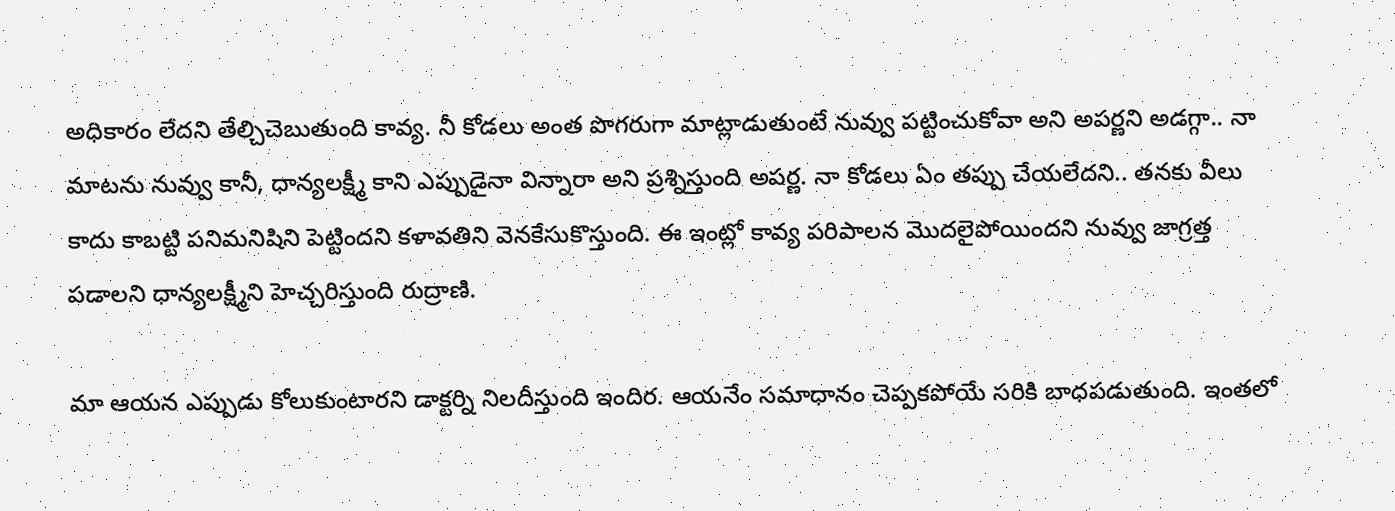అధికారం లేదని తేల్చిచెబుతుంది కావ్య. నీ కోడలు అంత పొగరుగా మాట్లాడుతుంటే నువ్వు పట్టించుకోవా అని అపర్ణని అడగ్గా.. నా మాటను నువ్వు కానీ, ధాన్యలక్ష్మీ కాని ఎప్పుడైనా విన్నారా అని ప్రశ్నిస్తుంది అపర్ణ. నా కోడలు ఏం తప్పు చేయలేదని.. తనకు వీలు కాదు కాబట్టి పనిమనిషిని పెట్టిందని కళావతిని వెనకేసుకొస్తుంది. ఈ ఇంట్లో కావ్య పరిపాలన మొదలైపోయిందని నువ్వు జాగ్రత్త పడాలని ధాన్యలక్ష్మీని హెచ్చరిస్తుంది రుద్రాణి.

మా ఆయన ఎప్పుడు కోలుకుంటారని డాక్టర్ని నిలదీస్తుంది ఇందిర. ఆయనేం సమాధానం చెప్పకపోయే సరికి బాధపడుతుంది. ఇంతలో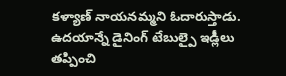కళ్యాణ్ నాయనమ్మని ఓదారుస్తాడు. ఉదయాన్నే డైనింగ్ టేబుల్పై ఇడ్లీలు తప్పించి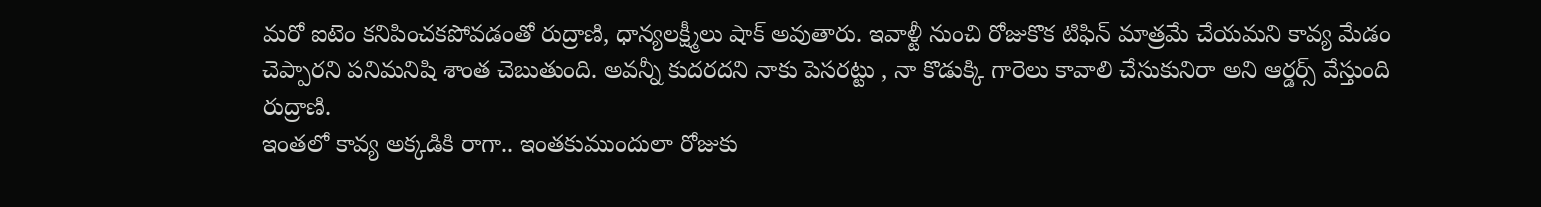మరో ఐటెం కనిపించకపోవడంతో రుద్రాణి, ధాన్యలక్ష్మీలు షాక్ అవుతారు. ఇవాళ్టీ నుంచి రోజుకొక టిఫిన్ మాత్రమే చేయమని కావ్య మేడం చెప్పారని పనిమనిషి శాంత చెబుతుంది. అవన్నీ కుదరదని నాకు పెసరట్టు , నా కొడుక్కి గారెలు కావాలి చేసుకునిరా అని ఆర్డర్స్ వేస్తుంది రుద్రాణి.
ఇంతలో కావ్య అక్కడికి రాగా.. ఇంతకుముందులా రోజుకు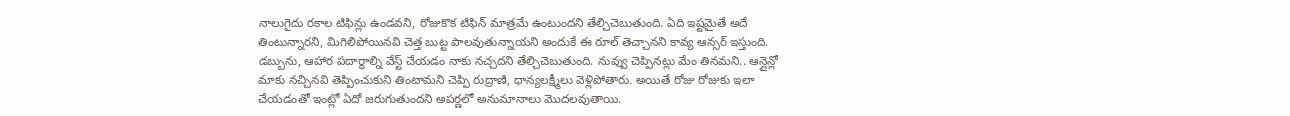నాలుగైదు రకాల టిఫిన్లు ఉండవని, రోజుకొక టిఫిన్ మాత్రమే ఉంటుందని తేల్చిచెబుతుంది. ఏది ఇష్టమైతే అదే తింటున్నారని, మిగిలిపోయినవి చెత్త బుట్ట పాలవుతున్నాయని అందుకే ఈ రూల్ తెచ్చానని కావ్య ఆన్సర్ ఇస్తుంది. డబ్బును, ఆహార పదార్ధాల్ని వేస్ట్ చేయడం నాకు నచ్చదని తేల్చిచెబుతుంది. నువ్వు చెప్పినట్లు మేం తినమని.. ఆన్లైన్లో మాకు నచ్చినవి తెప్పించుకుని తింటామని చెప్పి రుద్రాణి, ధాన్యలక్ష్మీలు వెళ్లిపోతారు. అయితే రోజు రోజుకు ఇలా చేయడంతో ఇంట్లో ఏదో జరుగుతుందని అపర్ణలో అనుమానాలు మొదలవుతాయి.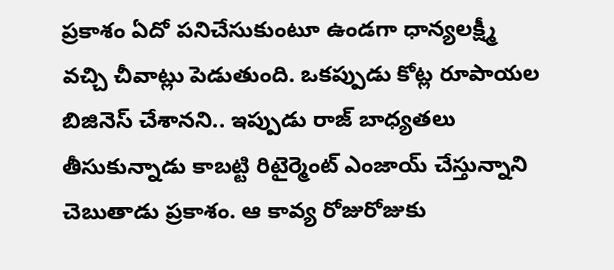ప్రకాశం ఏదో పనిచేసుకుంటూ ఉండగా ధాన్యలక్ష్మీ వచ్చి చీవాట్లు పెడుతుంది. ఒకప్పుడు కోట్ల రూపాయల బిజినెస్ చేశానని.. ఇప్పుడు రాజ్ బాధ్యతలు తీసుకున్నాడు కాబట్టి రిటైర్మెంట్ ఎంజాయ్ చేస్తున్నాని చెబుతాడు ప్రకాశం. ఆ కావ్య రోజురోజుకు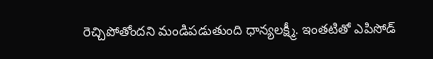రెచ్చిపోతోందని మండిపడుతుంది ధాన్యలక్ష్మీ. ఇంతటితో ఎపిసోడ్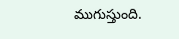ముగుస్తుంది.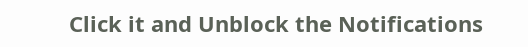Click it and Unblock the Notifications